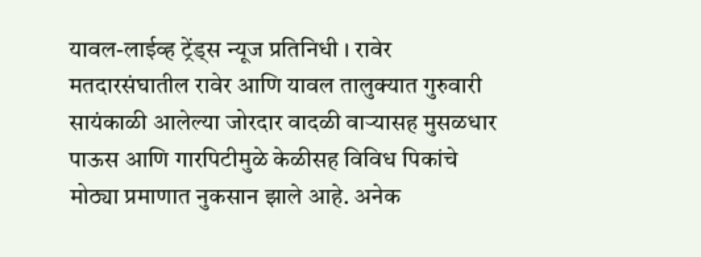यावल-लाईव्ह ट्रेंड्स न्यूज प्रतिनिधी । रावेर मतदारसंघातील रावेर आणि यावल तालुक्यात गुरुवारी सायंकाळी आलेल्या जोरदार वादळी वाऱ्यासह मुसळधार पाऊस आणि गारपिटीमुळे केळीसह विविध पिकांचे मोठ्या प्रमाणात नुकसान झाले आहे. अनेक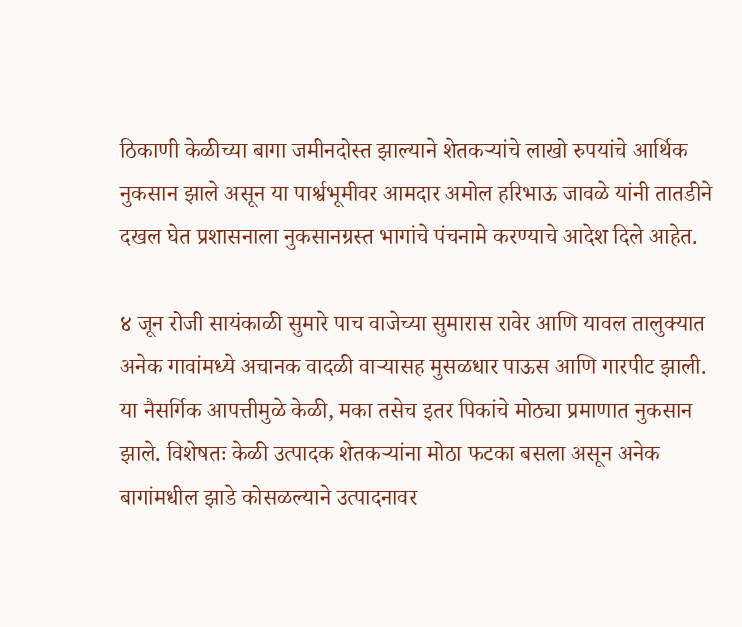ठिकाणी केळीच्या बागा जमीनदोस्त झाल्याने शेतकऱ्यांचे लाखो रुपयांचे आर्थिक नुकसान झाले असून या पार्श्वभूमीवर आमदार अमोल हरिभाऊ जावळे यांनी तातडीने दखल घेत प्रशासनाला नुकसानग्रस्त भागांचे पंचनामे करण्याचे आदेश दिले आहेत.

४ जून रोजी सायंकाळी सुमारे पाच वाजेच्या सुमारास रावेर आणि यावल तालुक्यात अनेक गावांमध्ये अचानक वादळी वाऱ्यासह मुसळधार पाऊस आणि गारपीट झाली. या नैसर्गिक आपत्तीमुळे केळी, मका तसेच इतर पिकांचे मोठ्या प्रमाणात नुकसान झाले. विशेषतः केळी उत्पादक शेतकऱ्यांना मोठा फटका बसला असून अनेक बागांमधील झाडे कोसळल्याने उत्पादनावर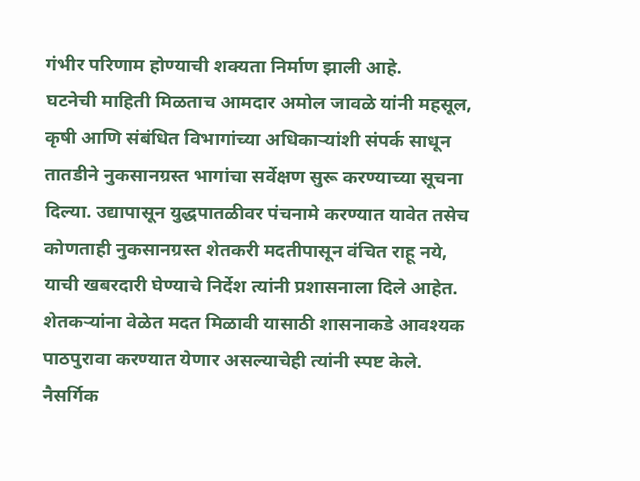गंभीर परिणाम होण्याची शक्यता निर्माण झाली आहे.
घटनेची माहिती मिळताच आमदार अमोल जावळे यांनी महसूल, कृषी आणि संबंधित विभागांच्या अधिकाऱ्यांशी संपर्क साधून तातडीने नुकसानग्रस्त भागांचा सर्वेक्षण सुरू करण्याच्या सूचना दिल्या. उद्यापासून युद्धपातळीवर पंचनामे करण्यात यावेत तसेच कोणताही नुकसानग्रस्त शेतकरी मदतीपासून वंचित राहू नये, याची खबरदारी घेण्याचे निर्देश त्यांनी प्रशासनाला दिले आहेत.
शेतकऱ्यांना वेळेत मदत मिळावी यासाठी शासनाकडे आवश्यक पाठपुरावा करण्यात येणार असल्याचेही त्यांनी स्पष्ट केले. नैसर्गिक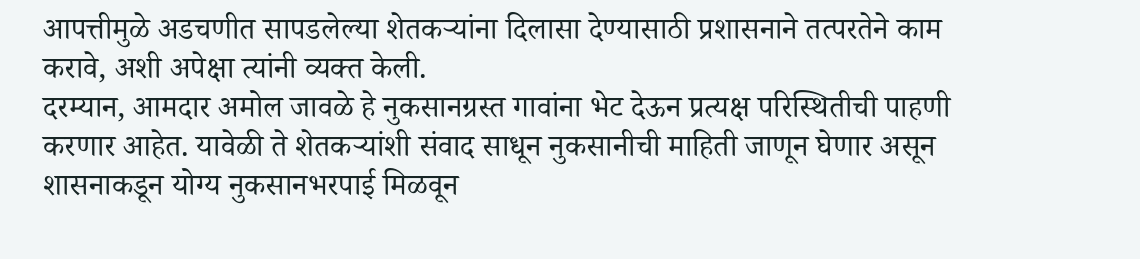आपत्तीमुळे अडचणीत सापडलेल्या शेतकऱ्यांना दिलासा देण्यासाठी प्रशासनाने तत्परतेने काम करावे, अशी अपेक्षा त्यांनी व्यक्त केली.
दरम्यान, आमदार अमोल जावळे हे नुकसानग्रस्त गावांना भेट देऊन प्रत्यक्ष परिस्थितीची पाहणी करणार आहेत. यावेळी ते शेतकऱ्यांशी संवाद साधून नुकसानीची माहिती जाणून घेणार असून शासनाकडून योग्य नुकसानभरपाई मिळवून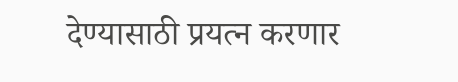देण्यासाठी प्रयत्न करणार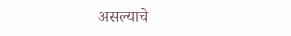असल्याचे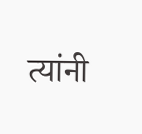त्यांनी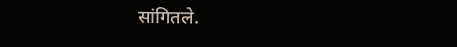सांगितले.